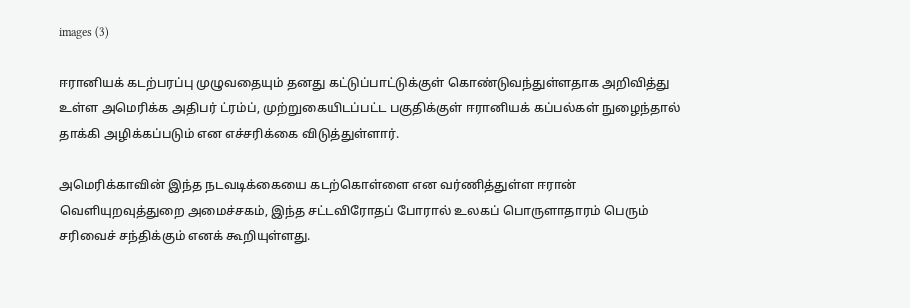images (3)

ஈரானியக் கடற்பரப்பு முழுவதையும் தனது கட்டுப்பாட்டுக்குள் கொண்டுவந்துள்ளதாக அறிவித்து உள்ள அமெரிக்க அதிபர் ட்ரம்ப், முற்றுகையிடப்பட்ட பகுதிக்குள் ஈரானியக் கப்பல்கள் நுழைந்தால் தாக்கி அழிக்கப்படும் என எச்சரிக்கை விடுத்துள்ளார்.

அமெரிக்காவின் இந்த நடவடிக்கையை கடற்கொள்ளை என வர்ணித்துள்ள ஈரான் வெளியுறவுத்துறை அமைச்சகம், இந்த சட்டவிரோதப் போரால் உலகப் பொருளாதாரம் பெரும் சரிவைச் சந்திக்கும் எனக் கூறியுள்ளது.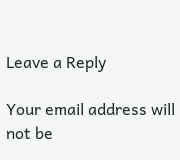Leave a Reply

Your email address will not be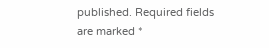published. Required fields are marked *